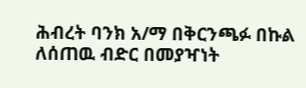ሕብረት ባንክ አ/ማ በቅርንጫፉ በኩል ለሰጠዉ ብድር በመያዣነት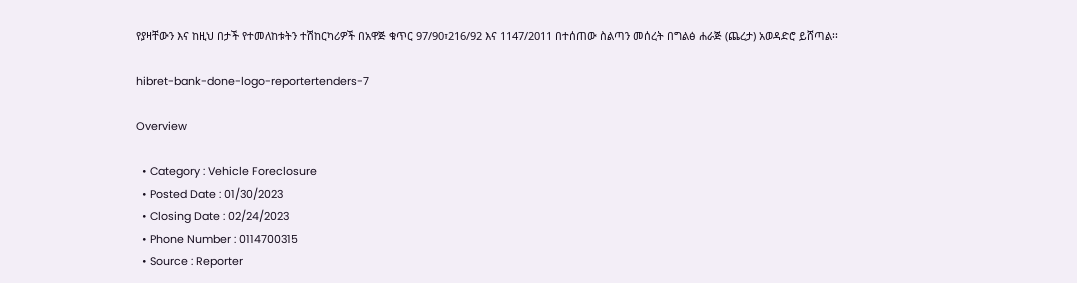የያዛቸውን እና ከዚህ በታች የተመለከቱትን ተሽከርካሪዎች በአዋጅ ቁጥር 97/90፣216/92 እና 1147/2011 በተሰጠው ስልጣን መሰረት በግልፅ ሐራጅ (ጨረታ) አወዳድሮ ይሸጣል፡፡

hibret-bank-done-logo-reportertenders-7

Overview

  • Category : Vehicle Foreclosure
  • Posted Date : 01/30/2023
  • Closing Date : 02/24/2023
  • Phone Number : 0114700315
  • Source : Reporter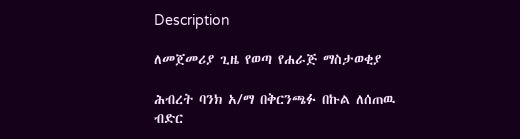Description

ለመጀመሪያ ጊዜ የወጣ የሐራጅ ማስታወቂያ

ሕብረት ባንክ አ/ማ በቅርንጫፉ በኩል ለሰጠዉ ብድር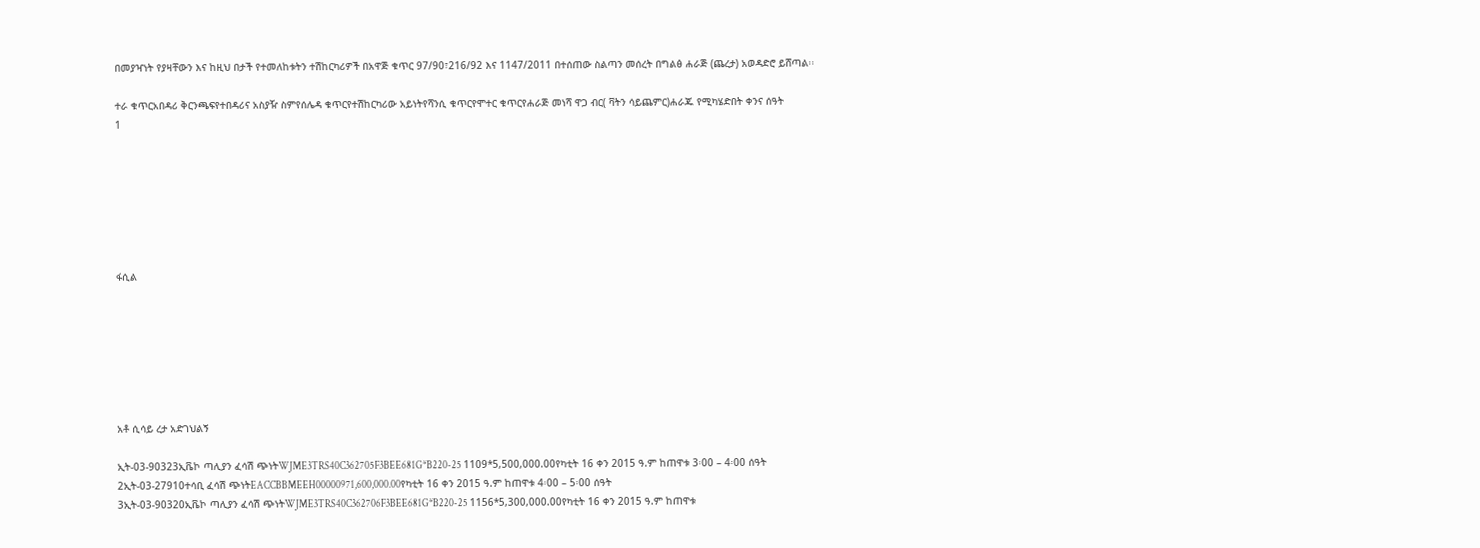በመያዣነት የያዛቸውን እና ከዚህ በታች የተመለከቱትን ተሽከርካሪዎች በአዋጅ ቁጥር 97/90፣216/92 እና 1147/2011 በተሰጠው ስልጣን መሰረት በግልፅ ሐራጅ (ጨረታ) አወዳድሮ ይሸጣል፡፡

ተራ ቁጥርአበዳሪ ቅርንጫፍየተበዳሪና አስያዥ ስምየሰሌዳ ቁጥርየተሽከርካሪው አይነትየሻንሲ ቁጥርየሞተር ቁጥርየሐራጅ መነሻ ዋጋ ብር( ቫትን ሳይጨምር)ሐራጁ የሚካሄድበት ቀንና ሰዓት
1







ፋሲል







አቶ ሲሳይ ረታ አድገህልኝ

ኢት-03-90323ኢቬኮ ጣሊያን ፈሳሽ ጭነትWJME3TRS40C362705F3BEE681G*B220-25 1109*5,500,000.00የካቲት 16 ቀን 2015 ዓ.ም ከጠዋቱ 3፡00 – 4፡00 ሰዓት
2ኢት-03-27910ተሳቢ ፈሳሽ ጭነትEACCBBMEEH00000971,600,000.00የካቲት 16 ቀን 2015 ዓ.ም ከጠዋቱ 4፡00 – 5፡00 ሰዓት
3ኢት-03-90320ኢቬኮ ጣሊያን ፈሳሽ ጭነትWJME3TRS40C362706F3BEE681G*B220-25 1156*5,300,000.00የካቲት 16 ቀን 2015 ዓ.ም ከጠዋቱ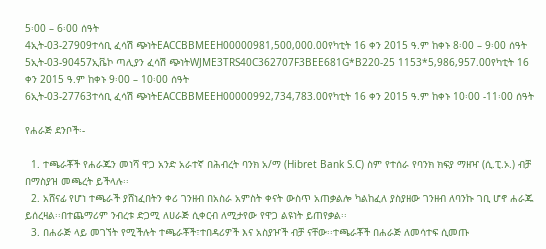5፡00 – 6፡00 ሰዓት
4ኢት-03-27909ተሳቢ ፈሳሽ ጭነትEACCBBMEEH00000981,500,000.00የካቲት 16 ቀን 2015 ዓ.ም ከቀኑ 8፡00 – 9፡00 ሰዓት
5ኢት-03-90457ኢቬኮ ጣሊያን ፈሳሽ ጭነትWJME3TRS40C362707F3BEE681G*B220-25 1153*5,986,957.00የካቲት 16 ቀን 2015 ዓ.ም ከቀኑ 9፡00 – 10፡00 ሰዓት
6ኢት-03-27763ተሳቢ ፈሳሽ ጭነትEACCBBMEEH00000992,734,783.00የካቲት 16 ቀን 2015 ዓ.ም ከቀኑ 10፡00 -11፡00 ሰዓት

የሐራጅ ደንቦች፡-

  1. ተጫራቾች የሐራጁን መነሻ ዋጋ አንድ አራተኛ በሕብረት ባንክ አ/ማ (Hibret Bank S.C) ስም የተሰራ የባንክ ክፍያ ማዘዣ (ሲ.ፒ.ኦ.) ብቻ በማስያዝ መጫረት ይችላሉ፡፡
  2. አሸናፊ የሆነ ተጫራች ያሸነፈበትን ቀሪ ገንዘብ በአስራ አምስት ቀናት ውስጥ አጠቃልሎ ካልከፈለ ያስያዘው ገንዘብ ለባንኩ ገቢ ሆኖ ሐራጁ ይሰረዛል፡፡በተጨማሪም ንብረቱ ድጋሚ ለሀራጅ ሲቀርብ ለሚታየው የዋጋ ልዩነት ይጠየቃል፡፡
  3. በሐራጅ ላይ መገኘት የሚችሉት ተጫራቾች፣ተበዳሪዎች እና አስያዦች ብቻ ናቸው፡፡ተጫራቾች በሐራጅ ለመሳተፍ ሲመጡ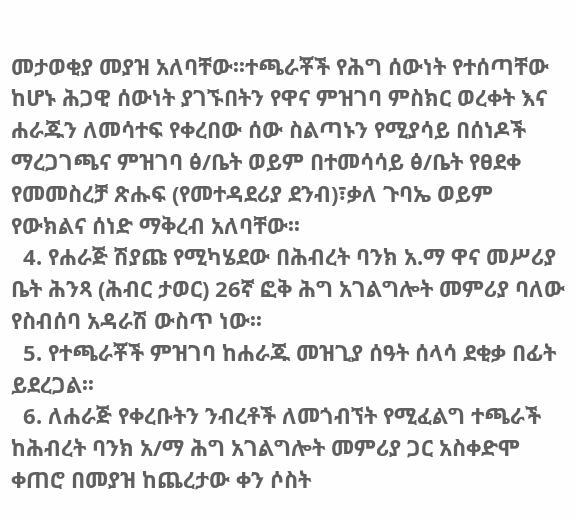መታወቂያ መያዝ አለባቸው፡፡ተጫራቾች የሕግ ሰውነት የተሰጣቸው ከሆኑ ሕጋዊ ሰውነት ያገኙበትን የዋና ምዝገባ ምስክር ወረቀት እና ሐራጁን ለመሳተፍ የቀረበው ሰው ስልጣኑን የሚያሳይ በሰነዶች ማረጋገጫና ምዝገባ ፅ/ቤት ወይም በተመሳሳይ ፅ/ቤት የፀደቀ የመመስረቻ ጽሑፍ (የመተዳደሪያ ደንብ)፣ቃለ ጉባኤ ወይም የውክልና ሰነድ ማቅረብ አለባቸው፡፡
  4. የሐራጅ ሽያጩ የሚካሄደው በሕብረት ባንክ አ.ማ ዋና መሥሪያ ቤት ሕንጻ (ሕብር ታወር) 26ኛ ፎቅ ሕግ አገልግሎት መምሪያ ባለው የስብሰባ አዳራሽ ውስጥ ነው፡፡
  5. የተጫራቾች ምዝገባ ከሐራጁ መዝጊያ ሰዓት ሰላሳ ደቂቃ በፊት ይደረጋል፡፡
  6. ለሐራጅ የቀረቡትን ንብረቶች ለመጎብኘት የሚፈልግ ተጫራች ከሕብረት ባንክ አ/ማ ሕግ አገልግሎት መምሪያ ጋር አስቀድሞ ቀጠሮ በመያዝ ከጨረታው ቀን ሶስት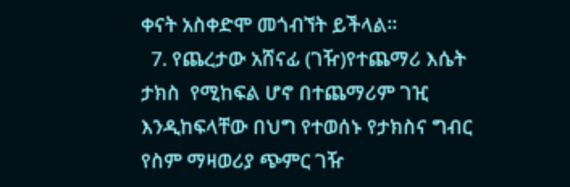ቀናት አስቀድሞ መጎብኘት ይችላል፡፡
  7. የጨረታው አሸናፊ (ገዥ)የተጨማሪ እሴት ታክስ  የሚከፍል ሆኖ በተጨማሪም ገዢ እንዲከፍላቸው በህግ የተወሰኑ የታክስና ግብር የስም ማዛወሪያ ጭምር ገዥ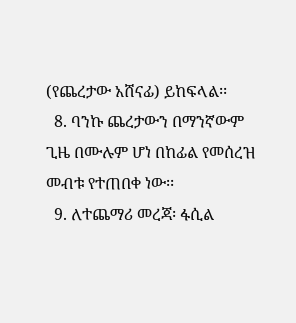(የጨረታው አሸናፊ) ይከፍላል፡፡
  8. ባንኩ ጨረታውን በማንኛውም ጊዜ በሙሉም ሆነ በከፊል የመሰረዝ መብቱ የተጠበቀ ነው፡፡
  9. ለተጨማሪ መረጃ፡ ፋሲል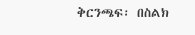ቅርንጫፍ፡ በስልክ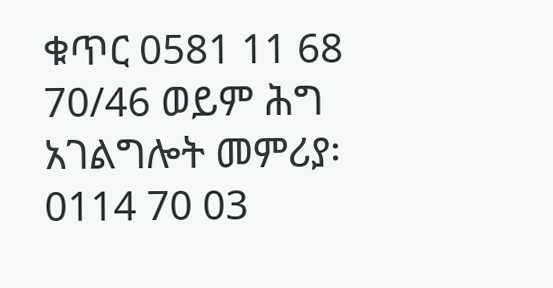ቁጥር 0581 11 68 70/46 ወይም ሕግ አገልግሎት መምሪያ፡ 0114 70 03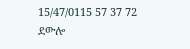15/47/0115 57 37 72 ደውሎ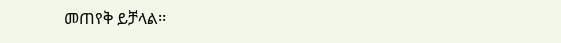መጠየቅ ይቻላል፡፡